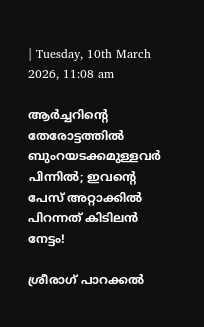| Tuesday, 10th March 2026, 11:08 am

ആര്‍ച്ചറിന്റെ തേരോട്ടത്തില്‍ ബുംറയടക്കമുള്ളവര്‍ പിന്നില്‍; ഇവന്റെ പേസ് അറ്റാക്കില്‍ പിറന്നത് കിടിലന്‍ നേട്ടം!

ശ്രീരാഗ് പാറക്കല്‍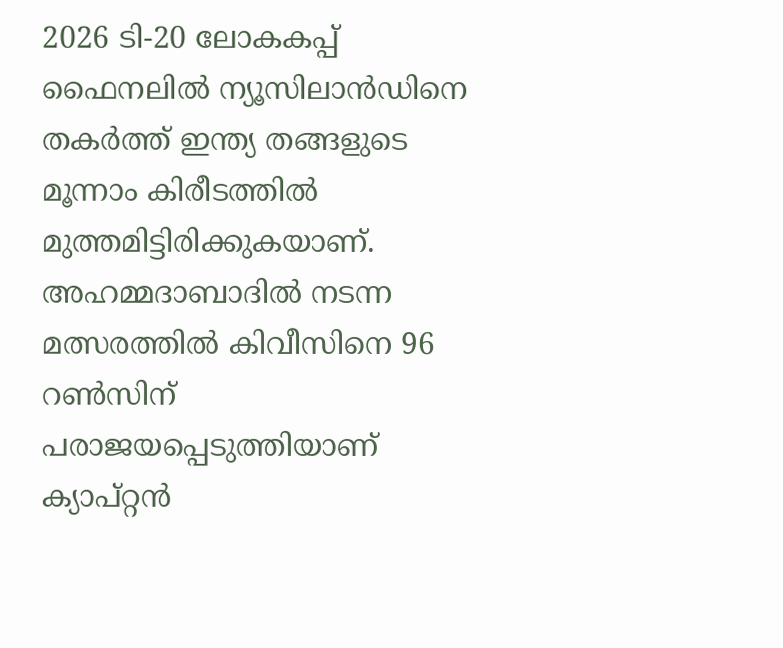2026 ടി-20 ലോകകപ്പ് ഫൈനലില്‍ ന്യൂസിലാന്‍ഡിനെ തകര്‍ത്ത് ഇന്ത്യ തങ്ങളുടെ മൂന്നാം കിരീടത്തില്‍ മുത്തമിട്ടിരിക്കുകയാണ്. അഹമ്മദാബാദില്‍ നടന്ന മത്സരത്തില്‍ കിവീസിനെ 96 റണ്‍സിന് പരാജയപ്പെടുത്തിയാണ് ക്യാപ്റ്റന്‍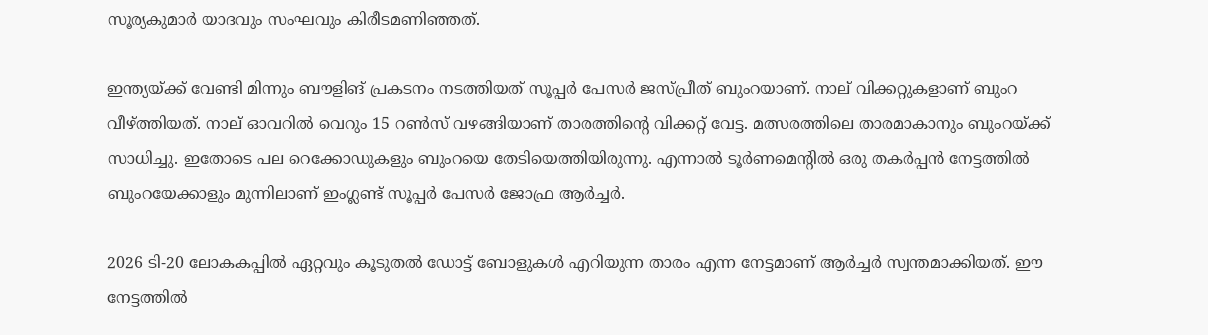സൂര്യകുമാര്‍ യാദവും സംഘവും കിരീടമണിഞ്ഞത്.

ഇന്ത്യയ്ക്ക് വേണ്ടി മിന്നും ബൗളിങ് പ്രകടനം നടത്തിയത് സൂപ്പര്‍ പേസര്‍ ജസ്പ്രീത് ബുംറയാണ്. നാല് വിക്കറ്റുകളാണ് ബുംറ വീഴ്ത്തിയത്. നാല് ഓവറില്‍ വെറും 15 റണ്‍സ് വഴങ്ങിയാണ് താരത്തിന്റെ വിക്കറ്റ് വേട്ട. മത്സരത്തിലെ താരമാകാനും ബുംറയ്ക്ക് സാധിച്ചു. ഇതോടെ പല റെക്കോഡുകളും ബുംറയെ തേടിയെത്തിയിരുന്നു. എന്നാല്‍ ടൂര്‍ണമെന്റില്‍ ഒരു തകര്‍പ്പന്‍ നേട്ടത്തില്‍ ബുംറയേക്കാളും മുന്നിലാണ് ഇംഗ്ലണ്ട് സൂപ്പര്‍ പേസര്‍ ജോഫ്ര ആര്‍ച്ചര്‍.

2026 ടി-20 ലോകകപ്പില്‍ ഏറ്റവും കൂടുതല്‍ ഡോട്ട് ബോളുകള്‍ എറിയുന്ന താരം എന്ന നേട്ടമാണ് ആര്‍ച്ചര്‍ സ്വന്തമാക്കിയത്. ഈ നേട്ടത്തില്‍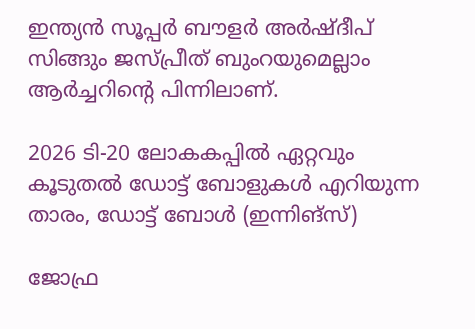ഇന്ത്യന്‍ സൂപ്പര്‍ ബൗളര്‍ അര്‍ഷ്ദീപ് സിങ്ങും ജസ്പ്രീത് ബുംറയുമെല്ലാം ആര്‍ച്ചറിന്റെ പിന്നിലാണ്.

2026 ടി-20 ലോകകപ്പില്‍ ഏറ്റവും കൂടുതല്‍ ഡോട്ട് ബോളുകള്‍ എറിയുന്ന താരം, ഡോട്ട് ബോള്‍ (ഇന്നിങ്‌സ്)

ജോഫ്ര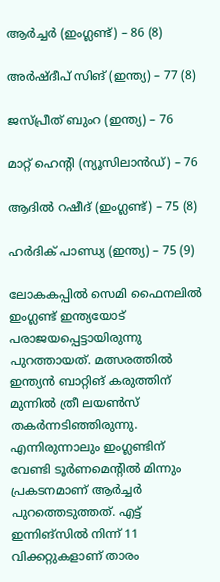ആര്‍ച്ചര്‍ (ഇംഗ്ലണ്ട്) – 86 (8)

അര്‍ഷ്ദീപ് സിങ് (ഇന്ത്യ) – 77 (8)

ജസ്പ്രീത് ബുംറ (ഇന്ത്യ) – 76

മാറ്റ് ഹെന്റി (ന്യൂസിലാന്‍ഡ്) – 76

ആദില്‍ റഷീദ് (ഇംഗ്ലണ്ട്) – 75 (8)

ഹര്‍ദിക് പാണ്ഡ്യ (ഇന്ത്യ) – 75 (9)

ലോകകപ്പില്‍ സെമി ഫൈനലില്‍ ഇംഗ്ലണ്ട് ഇന്ത്യയോട് പരാജയപ്പെട്ടായിരുന്നു പുറത്തായത്. മത്സരത്തില്‍ ഇന്ത്യന്‍ ബാറ്റിങ് കരുത്തിന് മുന്നില്‍ ത്രീ ലയണ്‍സ് തകര്‍ന്നടിഞ്ഞിരുന്നു. എന്നിരുന്നാലും ഇംഗ്ലണ്ടിന് വേണ്ടി ടൂര്‍ണമെന്റില്‍ മിന്നും പ്രകടനമാണ് ആര്‍ച്ചര്‍ പുറത്തെടുത്തത്. എട്ട് ഇന്നിങ്‌സില്‍ നിന്ന് 11 വിക്കറ്റുകളാണ് താരം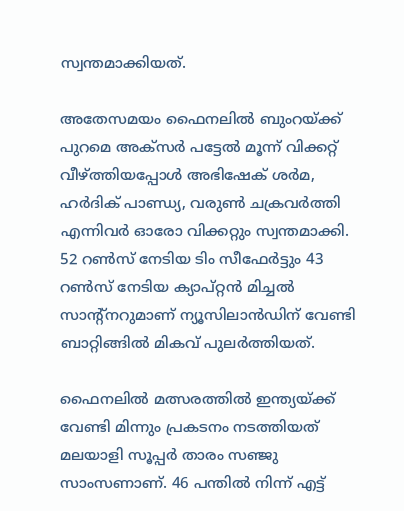സ്വന്തമാക്കിയത്.

അതേസമയം ഫൈനലില്‍ ബുംറയ്ക്ക് പുറമെ അക്‌സര്‍ പട്ടേല്‍ മൂന്ന് വിക്കറ്റ് വീഴ്ത്തിയപ്പോള്‍ അഭിഷേക് ശര്‍മ, ഹര്‍ദിക് പാണ്ഡ്യ, വരുണ്‍ ചക്രവര്‍ത്തി എന്നിവര്‍ ഓരോ വിക്കറ്റും സ്വന്തമാക്കി. 52 റണ്‍സ് നേടിയ ടിം സീഫേര്‍ട്ടും 43 റണ്‍സ് നേടിയ ക്യാപ്റ്റന്‍ മിച്ചല്‍ സാന്റ്‌നറുമാണ് ന്യൂസിലാന്‍ഡിന് വേണ്ടി ബാറ്റിങ്ങില്‍ മികവ് പുലര്‍ത്തിയത്.

ഫൈനലില്‍ മത്സരത്തില്‍ ഇന്ത്യയ്ക്ക് വേണ്ടി മിന്നും പ്രകടനം നടത്തിയത് മലയാളി സൂപ്പര്‍ താരം സഞ്ജു സാംസണാണ്. 46 പന്തില്‍ നിന്ന് എട്ട്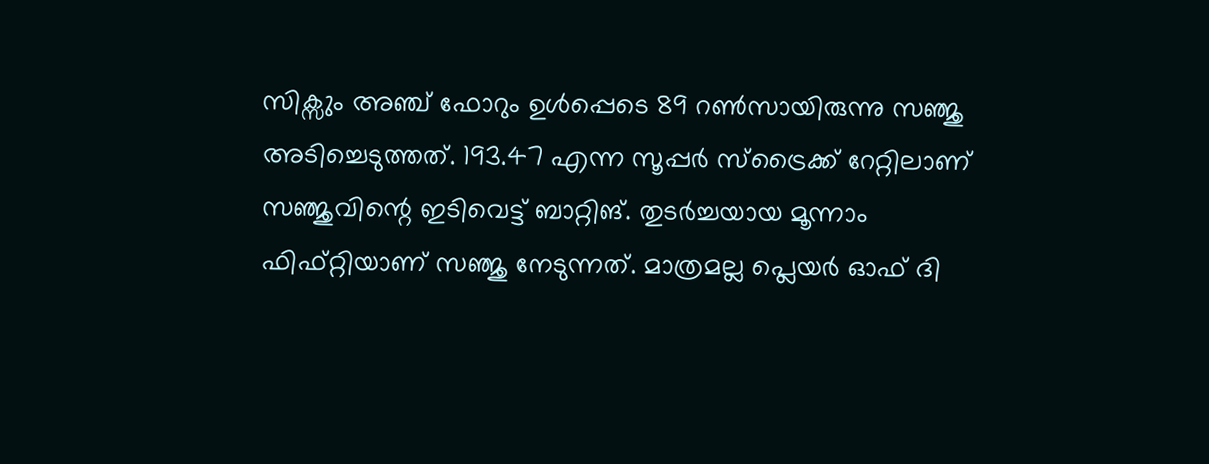സിക്സും അഞ്ച് ഫോറും ഉള്‍പ്പെടെ 89 റണ്‍സായിരുന്നു സഞ്ജു അടിച്ചെടുത്തത്. 193.47 എന്ന സൂപ്പര്‍ സ്‌ട്രൈക്ക് റേറ്റിലാണ് സഞ്ജുവിന്റെ ഇടിവെട്ട് ബാറ്റിങ്. തുടര്‍ച്ചയായ മൂന്നാം ഫിഫ്റ്റിയാണ് സഞ്ജു നേടുന്നത്. മാത്രമല്ല പ്ലെയര്‍ ഓഫ് ദി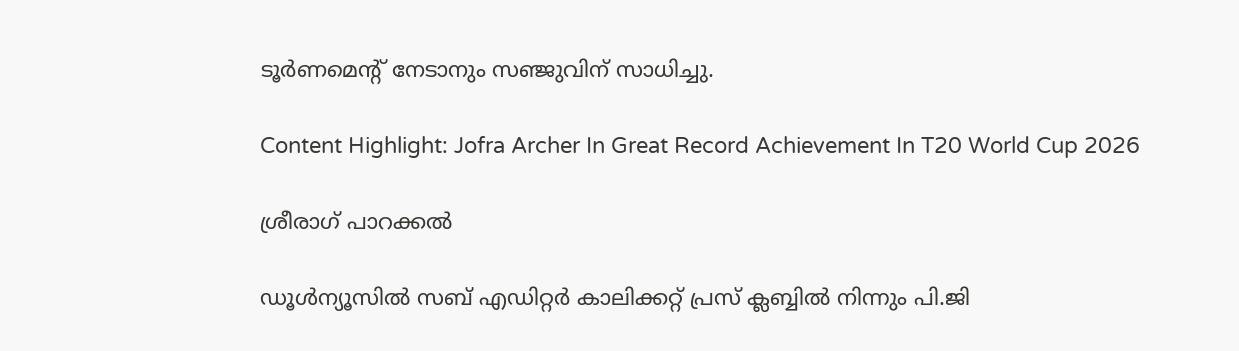ടൂര്‍ണമെന്റ് നേടാനും സഞ്ജുവിന് സാധിച്ചു.

Content Highlight: Jofra Archer In Great Record Achievement In T20 World Cup 2026

ശ്രീരാഗ് പാറക്കല്‍

ഡൂള്‍ന്യൂസില്‍ സബ് എഡിറ്റര്‍ കാലിക്കറ്റ് പ്രസ് ക്ലബ്ബില്‍ നിന്നും പി.ജി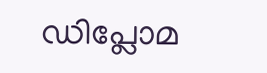ഡിപ്ലോമ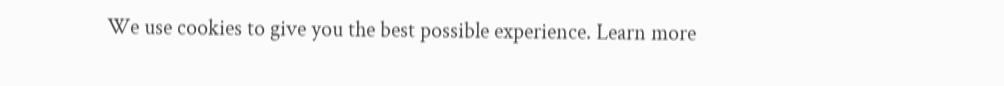We use cookies to give you the best possible experience. Learn more